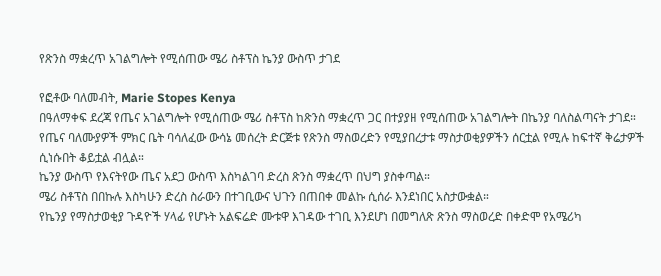የጽንስ ማቋረጥ አገልግሎት የሚሰጠው ሜሪ ስቶፕስ ኬንያ ውስጥ ታገደ

የፎቶው ባለመብት, Marie Stopes Kenya
በዓለማቀፍ ደረጃ የጤና አገልግሎት የሚሰጠው ሜሪ ስቶፕስ ከጽንስ ማቋረጥ ጋር በተያያዘ የሚሰጠው አገልግሎት በኬንያ ባለስልጣናት ታገደ።
የጤና ባለሙያዎች ምክር ቤት ባሳለፈው ውሳኔ መሰረት ድርጅቱ የጽንስ ማስወረድን የሚያበረታቱ ማስታወቂያዎችን ሰርቷል የሚሉ ከፍተኛ ቅሬታዎች ሲነሱበት ቆይቷል ብሏል።
ኬንያ ውስጥ የእናትየው ጤና አደጋ ውስጥ እስካልገባ ድረስ ጽንስ ማቋረጥ በህግ ያስቀጣል።
ሜሪ ስቶፕስ በበኩሉ እስካሁን ድረስ ስራውን በተገቢውና ህጉን በጠበቀ መልኩ ሲሰራ እንደነበር አስታውቋል።
የኬንያ የማስታወቂያ ጉዳዮች ሃላፊ የሆኑት አልፍሬድ ሙቱዋ እገዳው ተገቢ እንደሆነ በመግለጽ ጽንስ ማስወረድ በቀድሞ የአሜሪካ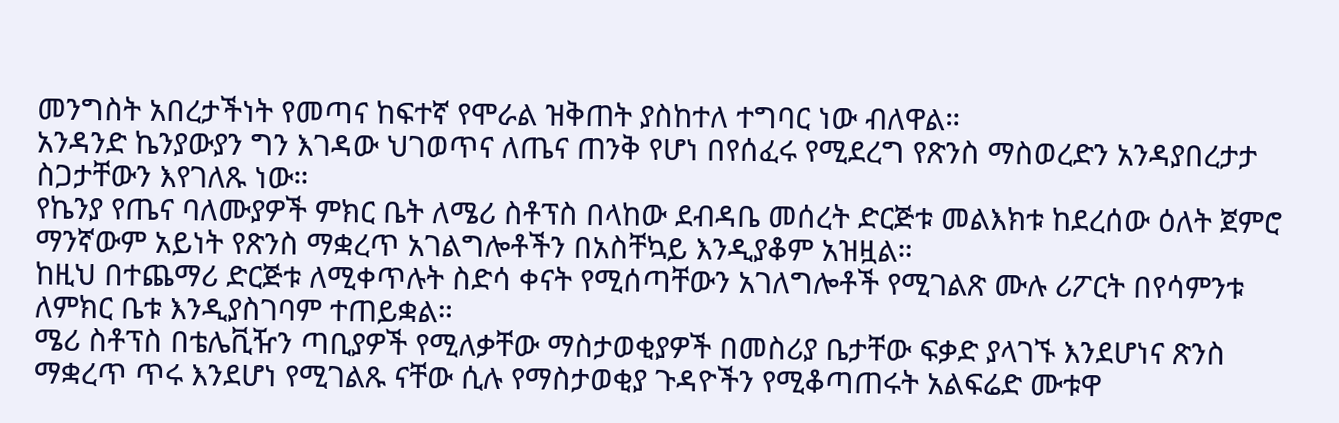መንግስት አበረታችነት የመጣና ከፍተኛ የሞራል ዝቅጠት ያስከተለ ተግባር ነው ብለዋል።
አንዳንድ ኬንያውያን ግን እገዳው ህገወጥና ለጤና ጠንቅ የሆነ በየሰፈሩ የሚደረግ የጽንስ ማስወረድን አንዳያበረታታ ስጋታቸውን እየገለጹ ነው።
የኬንያ የጤና ባለሙያዎች ምክር ቤት ለሜሪ ስቶፕስ በላከው ደብዳቤ መሰረት ድርጅቱ መልእክቱ ከደረሰው ዕለት ጀምሮ ማንኛውም አይነት የጽንስ ማቋረጥ አገልግሎቶችን በአስቸኳይ እንዲያቆም አዝዟል።
ከዚህ በተጨማሪ ድርጅቱ ለሚቀጥሉት ስድሳ ቀናት የሚሰጣቸውን አገለግሎቶች የሚገልጽ ሙሉ ሪፖርት በየሳምንቱ ለምክር ቤቱ እንዲያስገባም ተጠይቋል።
ሜሪ ስቶፕስ በቴሌቪዥን ጣቢያዎች የሚለቃቸው ማስታወቂያዎች በመስሪያ ቤታቸው ፍቃድ ያላገኙ እንደሆነና ጽንስ ማቋረጥ ጥሩ እንደሆነ የሚገልጹ ናቸው ሲሉ የማስታወቂያ ጉዳዮችን የሚቆጣጠሩት አልፍሬድ ሙቱዋ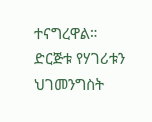ተናግረዋል።
ድርጅቱ የሃገሪቱን ህገመንግስት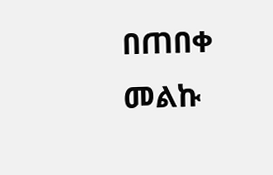በጠበቀ መልኩ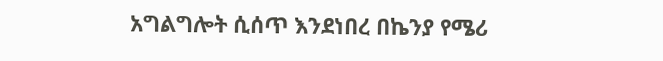አግልግሎት ሲሰጥ እንደነበረ በኬንያ የሜሪ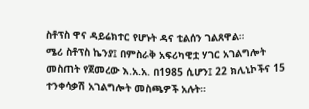ስቶፕስ ዋና ዳይሬክተር የሆኑት ዳና ቲልሰን ገልጸዋል።
ሜሪ ስቶፕስ ኬንያ፤ በምስራቅ አፍሪካዊቷ ሃገር አገልግሎት መስጠት የጀመረው እ.አ.አ. በ1985 ሲሆን፤ 22 ክሊኒኮችና 15 ተንቀሳቃሽ አገልግሎት መስጫዎች አሉት።